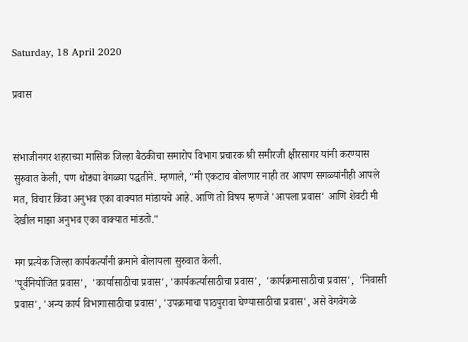Saturday, 18 April 2020

प्रवास


संभाजीनगर शहराच्या मासिक जिल्हा बैठकीचा समारोप विभाग प्रचारक श्री समीरजी क्षीरसागर यांनी करण्यास सुरुवात केली, पण थोड्या वेगळ्या पद्धतीने. म्हणाले, "मी एकटाच बोलणार नाही तर आपण सगळ्यांनीही आपले मत, विचार किंवा अनुभव एका वाक्यात मांडायचे आहे. आणि तो विषय म्हणजे 'आपला प्रवास' आणि शेवटी मी देखील माझा अनुभव एका वाक्यात मांडतो."

मग प्रत्येक जिल्हा कार्यकर्त्यांनी क्रमाने बोलायला सुरुवात केली.
'पूर्वनियोजित प्रवास',  'कार्यासाठीचा प्रवास', 'कार्यकर्त्यासाठीचा प्रवास',  'कार्यक्रमासाठीचा प्रवास',  'निवासी प्रवास', 'अन्य कार्य विभागासाठीचा प्रवास', 'उपक्रमाचा पाठपुरावा घेण्यासाठीचा प्रवास', असे वेगवेगळे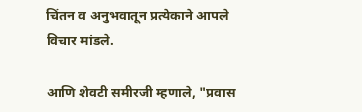चिंतन व अनुभवातून प्रत्येकाने आपले विचार मांडले.

आणि शेवटी समीरजी म्हणाले, "प्रवास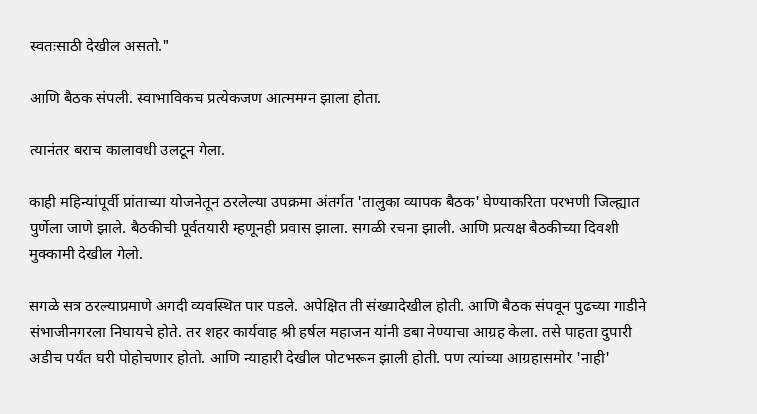स्वतःसाठी देखील असतो."

आणि बैठक संपली. स्वाभाविकच प्रत्येकजण आत्ममग्न झाला होता.

त्यानंतर बराच कालावधी उलटून गेला.

काही महिन्यांपूर्वी प्रांताच्या योजनेतून ठरलेल्या उपक्रमा अंतर्गत 'तालुका व्यापक बैठक' घेण्याकरिता परभणी जिल्ह्यात पुर्णेला जाणे झाले. बैठकीची पूर्वतयारी म्हणूनही प्रवास झाला. सगळी रचना झाली. आणि प्रत्यक्ष बैठकीच्या दिवशी मुक्कामी देखील गेलो.

सगळे सत्र ठरल्याप्रमाणे अगदी व्यवस्थित पार पडले. अपेक्षित ती संख्यादेखील होती. आणि बैठक संपवून पुढच्या गाडीने संभाजीनगरला निघायचे होते. तर शहर कार्यवाह श्री हर्षल महाजन यांनी डबा नेण्याचा आग्रह केला. तसे पाहता दुपारी अडीच पर्यंत घरी पोहोचणार होतो. आणि न्याहारी देखील पोटभरून झाली होती. पण त्यांच्या आग्रहासमोर 'नाही'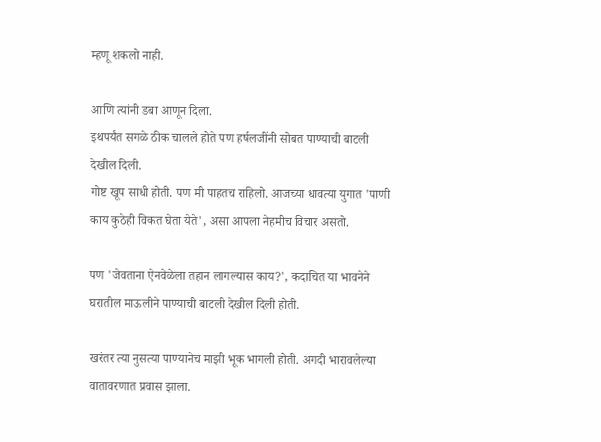म्हणू शकलो नाही.

आणि त्यांनी डबा आणून दिला.
इथपर्यंत सगळे ठीक चालले होते पण हर्षलजींनी सोबत पाण्याची बाटली देखील दिली.
गोष्ट खूप साधी होती. पण मी पाहतच राहिलो. आजच्या धावत्या युगात 'पाणी काय कुठेही विकत घेता येते', असा आपला नेहमीच विचार असतो.

पण 'जेवताना ऐनवेळेला तहान लागल्यास काय?', कदाचित या भावनेने घरातील माऊलीने पाण्याची बाटली देखील दिली होती.

खरंतर त्या नुसत्या पाण्यानेच माझी भूक भागली होती. अगदी भारावलेल्या वातावरणात प्रवास झाला.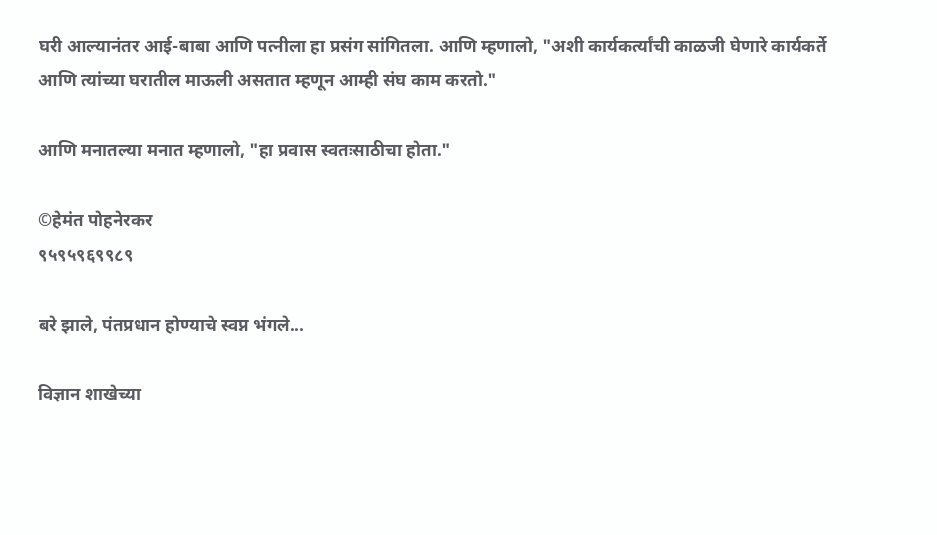घरी आल्यानंतर आई-बाबा आणि पत्नीला हा प्रसंग सांगितला. आणि म्हणालो, "अशी कार्यकर्त्यांची काळजी घेणारे कार्यकर्ते आणि त्यांच्या घरातील माऊली असतात म्हणून आम्ही संघ काम करतो."

आणि मनातल्या मनात म्हणालो, "हा प्रवास स्वतःसाठीचा होता."

©हेमंत पोहनेरकर
९५९५९६९९८९

बरे झाले, पंतप्रधान होण्याचे स्वप्न भंगले...

विज्ञान शाखेच्या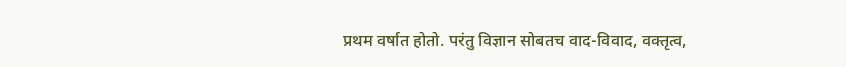प्रथम वर्षात होतो. परंतु विज्ञान सोबतच वाद-विवाद, वक्तृत्व,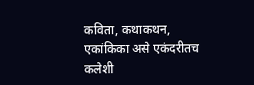कविता, कथाकथन, एकांकिका असे एकंदरीतच कलेशी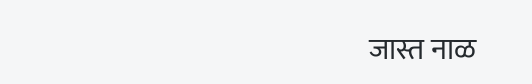जास्त नाळ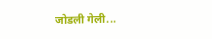जोडली गेली...